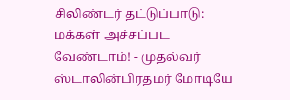சிலிண்டர் தட்டுப்பாடு: மக்கள் அச்சப்பட வேண்டாம்! - முதல்வர் ஸ்டாலின்பிரதமர் மோடியே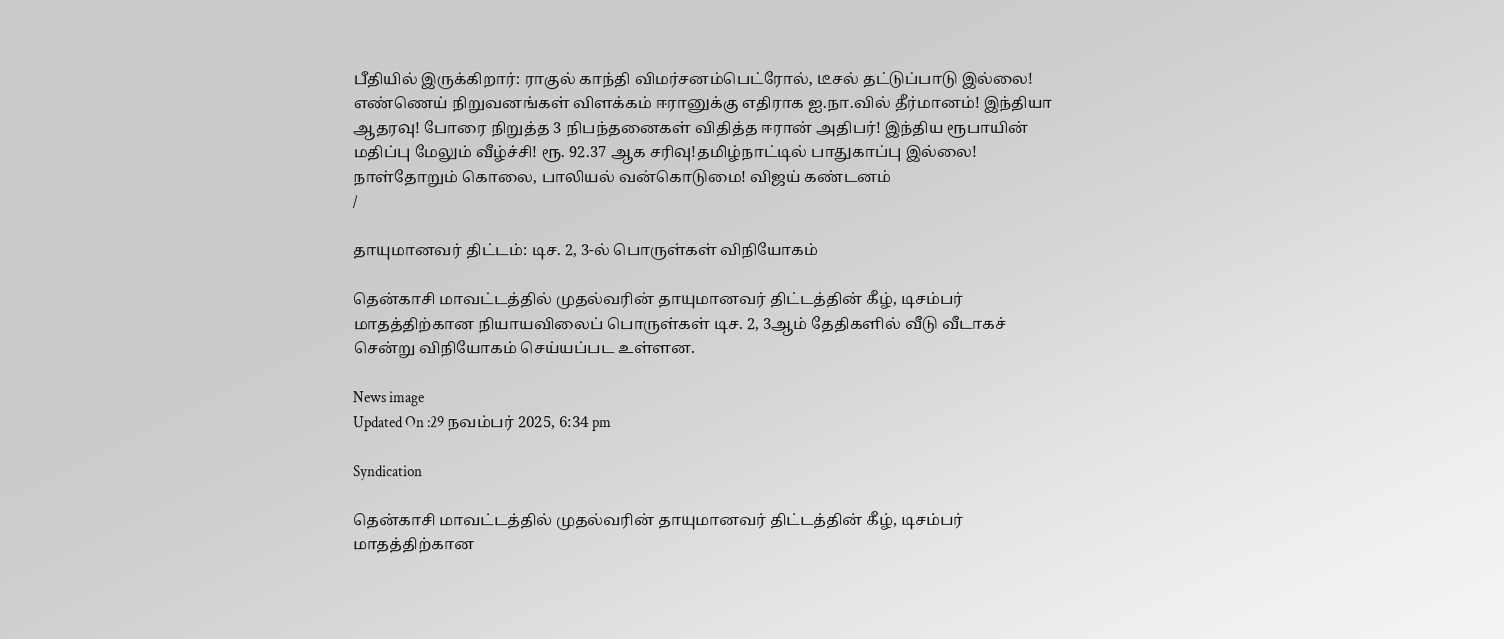பீதியில் இருக்கிறார்: ராகுல் காந்தி விமர்சனம்பெட்ரோல், டீசல் தட்டுப்பாடு இல்லை! எண்ணெய் நிறுவனங்கள் விளக்கம் ஈரானுக்கு எதிராக ஐ.நா.வில் தீர்மானம்! இந்தியா ஆதரவு! போரை நிறுத்த 3 நிபந்தனைகள் விதித்த ஈரான் அதிபர்! இந்திய ரூபாயின் மதிப்பு மேலும் வீழ்ச்சி! ரூ. 92.37 ஆக சரிவு!தமிழ்நாட்டில் பாதுகாப்பு இல்லை! நாள்தோறும் கொலை, பாலியல் வன்கொடுமை! விஜய் கண்டனம்
/

தாயுமானவர் திட்டம்: டிச. 2, 3-ல் பொருள்கள் விநியோகம்

தென்காசி மாவட்டத்தில் முதல்வரின் தாயுமானவர் திட்டத்தின் கீழ், டிசம்பர் மாதத்திற்கான நியாயவிலைப் பொருள்கள் டிச. 2, 3ஆம் தேதிகளில் வீடு வீடாகச் சென்று விநியோகம் செய்யப்பட உள்ளன.

News image
Updated On :29 நவம்பர் 2025, 6:34 pm

Syndication

தென்காசி மாவட்டத்தில் முதல்வரின் தாயுமானவர் திட்டத்தின் கீழ், டிசம்பர் மாதத்திற்கான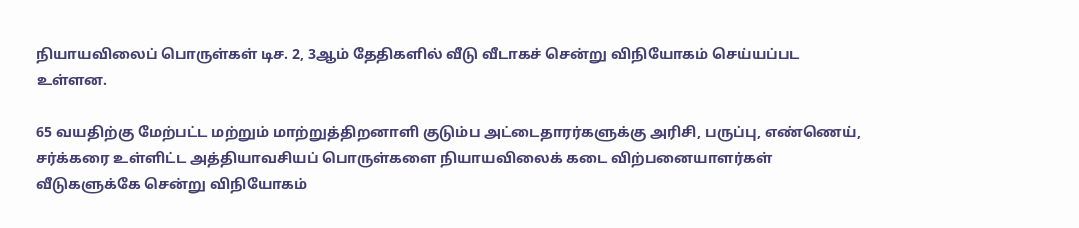நியாயவிலைப் பொருள்கள் டிச. 2, 3ஆம் தேதிகளில் வீடு வீடாகச் சென்று விநியோகம் செய்யப்பட உள்ளன.

65 வயதிற்கு மேற்பட்ட மற்றும் மாற்றுத்திறனாளி குடும்ப அட்டைதாரர்களுக்கு அரிசி, பருப்பு, எண்ணெய், சர்க்கரை உள்ளிட்ட அத்தியாவசியப் பொருள்களை நியாயவிலைக் கடை விற்பனையாளர்கள் வீடுகளுக்கே சென்று விநியோகம்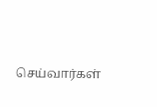செய்வார்கள்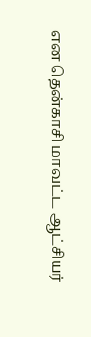என தென்காசி மாவட்ட ஆட்சியர்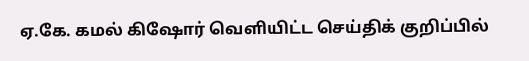ஏ.கே. கமல் கிஷோர் வெளியிட்ட செய்திக் குறிப்பில்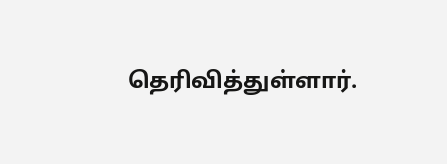தெரிவித்துள்ளார்.